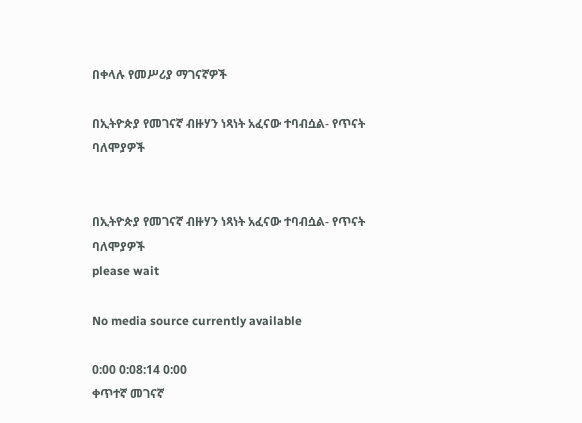በቀላሉ የመሥሪያ ማገናኛዎች

በኢትዮጵያ የመገናኛ ብዙሃን ነጻነት አፈናው ተባብሷል- የጥናት ባለሞያዎች


በኢትዮጵያ የመገናኛ ብዙሃን ነጻነት አፈናው ተባብሷል- የጥናት ባለሞያዎች
please wait

No media source currently available

0:00 0:08:14 0:00
ቀጥተኛ መገናኛ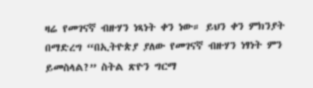ዛሬ የመገናኛ ብዙሃን ነጻነት ቀን ነው። ይህን ቀን ምክንያት በማድረግ “በኢትዮጵያ ያለው የመገናኛ ብዙሃን ነፃነት ምን ይመስላል?” ስትል ጽዮን ግርማ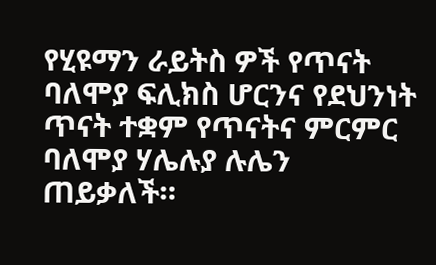የሂዩማን ራይትስ ዎች የጥናት ባለሞያ ፍሊክስ ሆርንና የደህንነት ጥናት ተቋም የጥናትና ምርምር ባለሞያ ሃሌሉያ ሉሌን ጠይቃለች።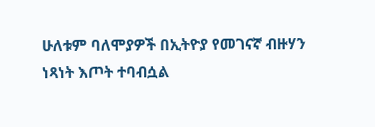ሁለቱም ባለሞያዎች በኢትዮያ የመገናኛ ብዙሃን ነጻነት እጦት ተባብሷል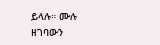ይላሉ። ሙሉ ዘገባውን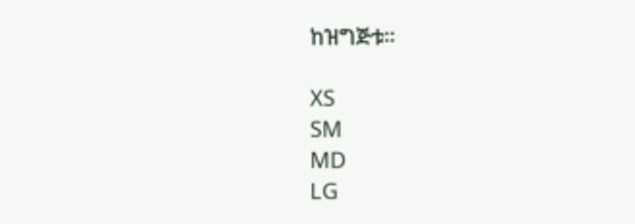ከዝግጅቱ።

XS
SM
MD
LG